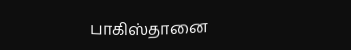பாகிஸ்தானை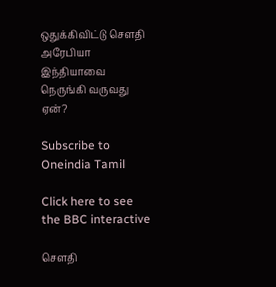ஒதுக்கிவிட்டு செளதி அரேபியா இந்தியாவை நெருங்கி வருவது ஏன்?

Subscribe to Oneindia Tamil

Click here to see the BBC interactive

செளதி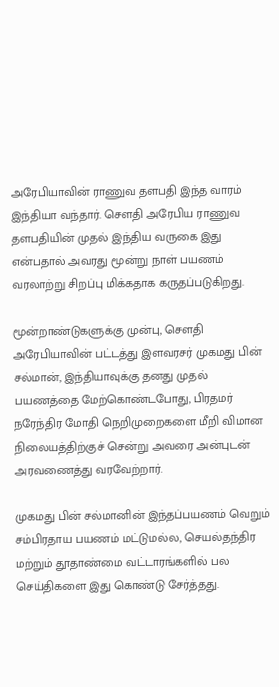அரேபியாவின் ராணுவ தளபதி இந்த வாரம் இந்தியா வந்தார். செளதி அரேபிய ராணுவ தளபதியின் முதல் இந்திய வருகை இது என்பதால் அவரது மூன்று நாள் பயணம் வரலாற்று சிறப்பு மிக்கதாக கருதப்படுகிறது.

மூன்றாண்டுகளுக்கு முன்பு, செளதி அரேபியாவின் பட்டத்து இளவரசர் முகமது பின் சல்மான், இந்தியாவுக்கு தனது முதல் பயணத்தை மேற்கொண்டபோது, பிரதமர் நரேந்திர மோதி நெறிமுறைகளை மீறி விமான நிலையத்திற்குச் சென்று அவரை அன்புடன் அரவணைத்து வரவேற்றார்.

முகமது பின் சல்மானின் இந்தப்பயணம் வெறும் சம்பிரதாய பயணம் மட்டுமல்ல, செயல்தந்திர மற்றும் தூதாண்மை வட்டாரங்களில் பல செய்திகளை இது கொண்டு சேர்த்தது.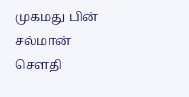முகமது பின் சல்மான் செளதி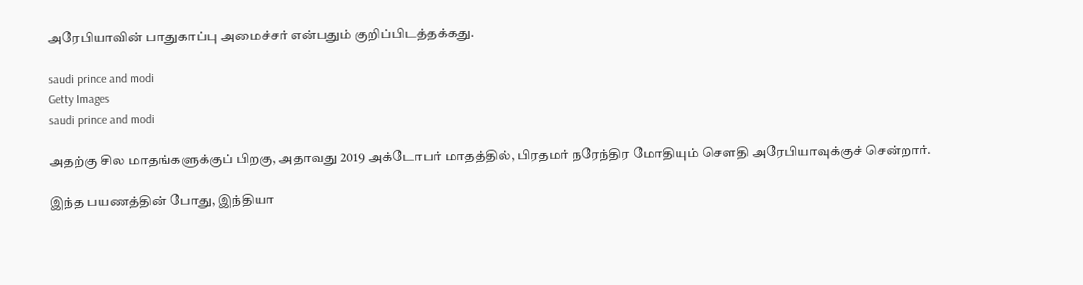அரேபியாவின் பாதுகாப்பு அமைச்சர் என்பதும் குறிப்பிடத்தக்கது.

saudi prince and modi
Getty Images
saudi prince and modi

அதற்கு சில மாதங்களுக்குப் பிறகு, அதாவது 2019 அக்டோபர் மாதத்தில், பிரதமர் நரேந்திர மோதியும் செளதி அரேபியாவுக்குச் சென்றார்.

இந்த பயணத்தின் போது, இந்தியா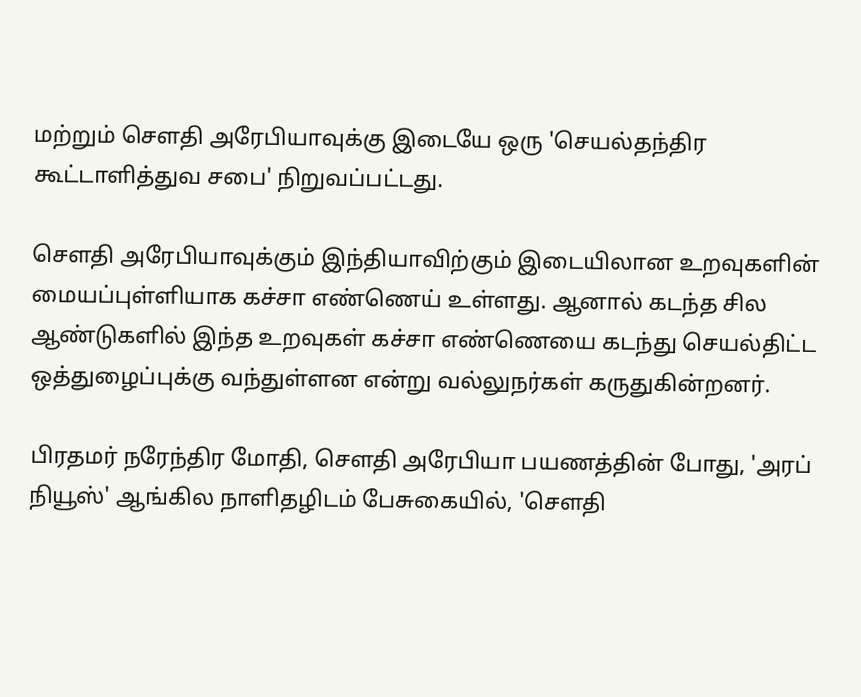மற்றும் செளதி அரேபியாவுக்கு இடையே ஒரு 'செயல்தந்திர கூட்டாளித்துவ சபை' நிறுவப்பட்டது.

செளதி அரேபியாவுக்கும் இந்தியாவிற்கும் இடையிலான உறவுகளின் மையப்புள்ளியாக கச்சா எண்ணெய் உள்ளது. ஆனால் கடந்த சில ஆண்டுகளில் இந்த உறவுகள் கச்சா எண்ணெயை கடந்து செயல்திட்ட ஒத்துழைப்புக்கு வந்துள்ளன என்று வல்லுநர்கள் கருதுகின்றனர்.

பிரதமர் நரேந்திர மோதி, செளதி அரேபியா பயணத்தின் போது, 'அரப் நியூஸ்' ஆங்கில நாளிதழிடம் பேசுகையில், 'செளதி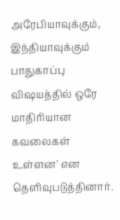அரேபியாவுக்கும், இந்தியாவுக்கும் பாதுகாப்பு விஷயத்தில் ஒரே மாதிரியான கவலைகள் உள்ளன' என தெளிவுபடுத்தினார்.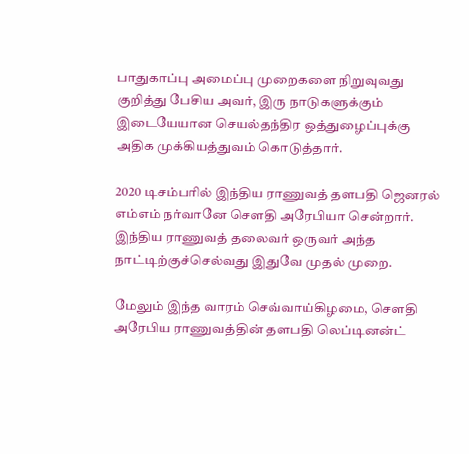பாதுகாப்பு அமைப்பு முறைகளை நிறுவுவது குறித்து பேசிய அவர், இரு நாடுகளுக்கும் இடையேயான செயல்தந்திர ஒத்துழைப்புக்கு அதிக முக்கியத்துவம் கொடுத்தார்.

2020 டிசம்பரில் இந்திய ராணுவத் தளபதி ஜெனரல் எம்எம் நர்வானே செளதி அரேபியா சென்றார். இந்திய ராணுவத் தலைவர் ஒருவர் அந்த நாட்டிற்குச்செல்வது இதுவே முதல் முறை.

மேலும் இந்த வாரம் செவ்வாய்கிழமை, செளதி அரேபிய ராணுவத்தின் தளபதி லெப்டினன்ட்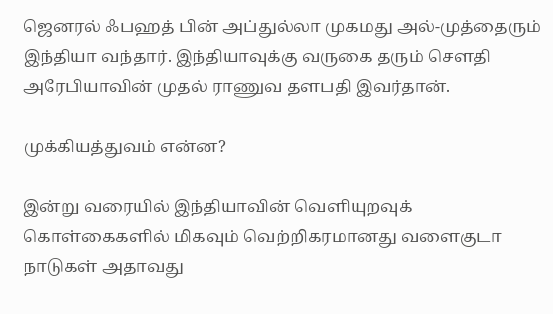ஜெனரல் ஃபஹத் பின் அப்துல்லா முகமது அல்-முத்தைரும் இந்தியா வந்தார். இந்தியாவுக்கு வருகை தரும் செளதி அரேபியாவின் முதல் ராணுவ தளபதி இவர்தான்.

முக்கியத்துவம் என்ன?

இன்று வரையில் இந்தியாவின் வெளியுறவுக் கொள்கைகளில் மிகவும் வெற்றிகரமானது வளைகுடா நாடுகள் அதாவது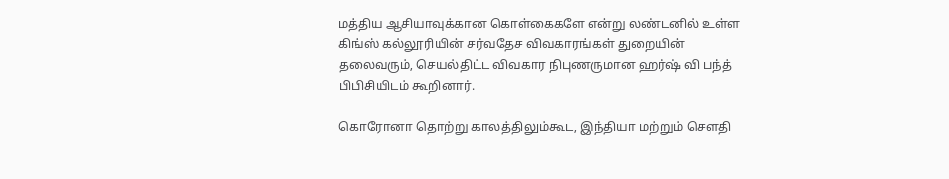மத்திய ஆசியாவுக்கான கொள்கைகளே என்று லண்டனில் உள்ள கிங்ஸ் கல்லூரியின் சர்வதேச விவகாரங்கள் துறையின் தலைவரும், செயல்திட்ட விவகார நிபுணருமான ஹர்ஷ் வி பந்த் பிபிசியிடம் கூறினார்.

கொரோனா தொற்று காலத்திலும்கூட, இந்தியா மற்றும் செளதி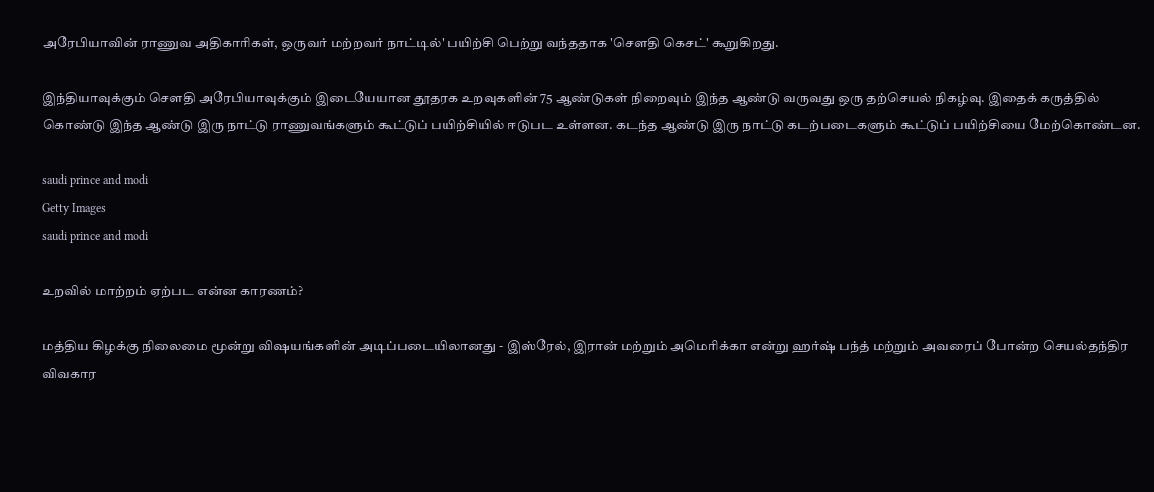அரேபியாவின் ராணுவ அதிகாரிகள், ஒருவர் மற்றவர் நாட்டில்' பயிற்சி பெற்று வந்ததாக 'செளதி கெசட்' கூறுகிறது.

இந்தியாவுக்கும் செளதி அரேபியாவுக்கும் இடையேயான தூதரக உறவுகளின் 75 ஆண்டுகள் நிறைவும் இந்த ஆண்டு வருவது ஒரு தற்செயல் நிகழ்வு. இதைக் கருத்தில் கொண்டு இந்த ஆண்டு இரு நாட்டு ராணுவங்களும் கூட்டுப் பயிற்சியில் ஈடுபட உள்ளன. கடந்த ஆண்டு இரு நாட்டு கடற்படைகளும் கூட்டுப் பயிற்சியை மேற்கொண்டன.

saudi prince and modi
Getty Images
saudi prince and modi

உறவில் மாற்றம் ஏற்பட என்ன காரணம்?

மத்திய கிழக்கு நிலைமை மூன்று விஷயங்களின் அடிப்படையிலானது - இஸ்ரேல், இரான் மற்றும் அமெரிக்கா என்று ஹர்ஷ் பந்த் மற்றும் அவரைப் போன்ற செயல்தந்திர விவகார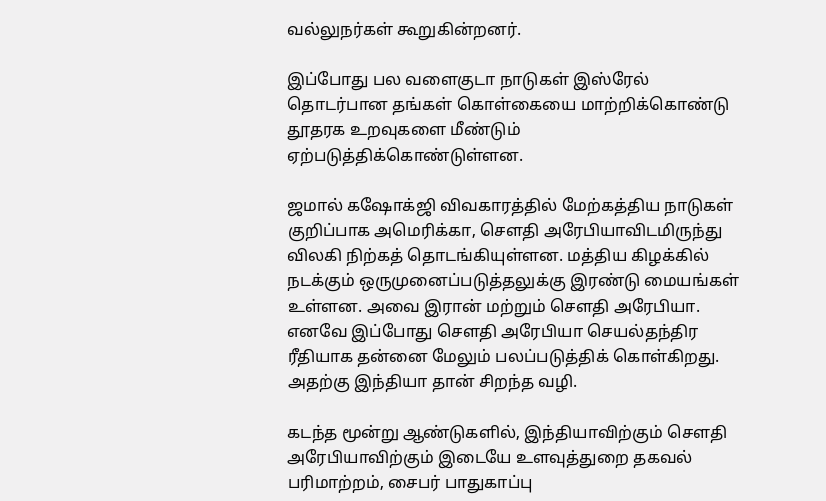வல்லுநர்கள் கூறுகின்றனர்.

இப்போது பல வளைகுடா நாடுகள் இஸ்ரேல் தொடர்பான தங்கள் கொள்கையை மாற்றிக்கொண்டு தூதரக உறவுகளை மீண்டும் ஏற்படுத்திக்கொண்டுள்ளன.

ஜமால் கஷோக்ஜி விவகாரத்தில் மேற்கத்திய நாடுகள் குறிப்பாக அமெரிக்கா, செளதி அரேபியாவிடமிருந்து விலகி நிற்கத் தொடங்கியுள்ளன. மத்திய கிழக்கில் நடக்கும் ஒருமுனைப்படுத்தலுக்கு இரண்டு மையங்கள் உள்ளன. அவை இரான் மற்றும் செளதி அரேபியா. எனவே இப்போது செளதி அரேபியா செயல்தந்திர ரீதியாக தன்னை மேலும் பலப்படுத்திக் கொள்கிறது. அதற்கு இந்தியா தான் சிறந்த வழி.

கடந்த மூன்று ஆண்டுகளில், இந்தியாவிற்கும் செளதி அரேபியாவிற்கும் இடையே உளவுத்துறை தகவல் பரிமாற்றம், சைபர் பாதுகாப்பு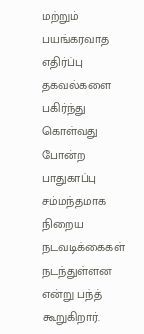மற்றும் பயங்கரவாத எதிர்ப்பு தகவல்களை பகிர்ந்து கொள்வது போன்ற பாதுகாப்பு சம்மந்தமாக நிறைய நடவடிக்கைகள் நடந்துள்ளன என்று பந்த் கூறுகிறார்.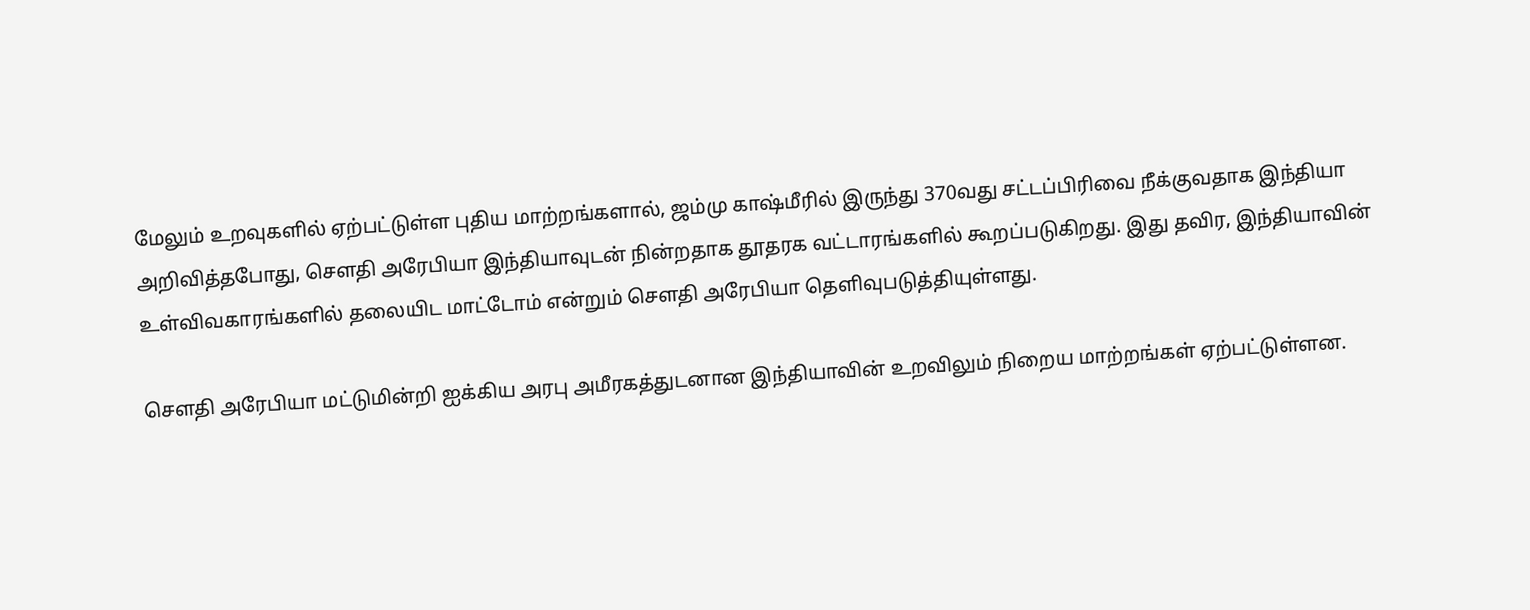மேலும் உறவுகளில் ஏற்பட்டுள்ள புதிய மாற்றங்களால், ஜம்மு காஷ்மீரில் இருந்து 370வது சட்டப்பிரிவை நீக்குவதாக இந்தியா அறிவித்தபோது, செளதி அரேபியா இந்தியாவுடன் நின்றதாக தூதரக வட்டாரங்களில் கூறப்படுகிறது. இது தவிர, இந்தியாவின் உள்விவகாரங்களில் தலையிட மாட்டோம் என்றும் செளதி அரேபியா தெளிவுபடுத்தியுள்ளது.

செளதி அரேபியா மட்டுமின்றி ஐக்கிய அரபு அமீரகத்துடனான இந்தியாவின் உறவிலும் நிறைய மாற்றங்கள் ஏற்பட்டுள்ளன.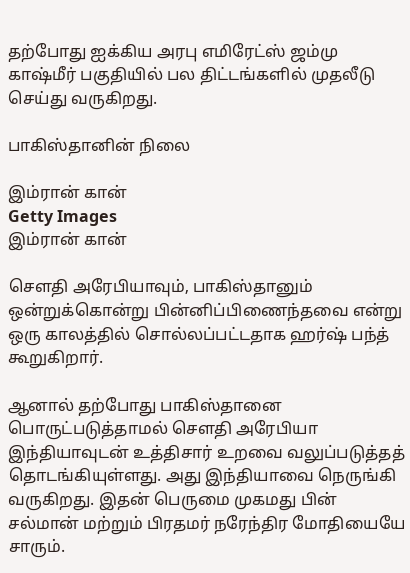தற்போது ஐக்கிய அரபு எமிரேட்ஸ் ஜம்மு காஷ்மீர் பகுதியில் பல திட்டங்களில் முதலீடு செய்து வருகிறது.

பாகிஸ்தானின் நிலை

இம்ரான் கான்
Getty Images
இம்ரான் கான்

செளதி அரேபியாவும், பாகிஸ்தானும் ஒன்றுக்கொன்று பின்னிப்பிணைந்தவை என்று ஒரு காலத்தில் சொல்லப்பட்டதாக ஹர்ஷ் பந்த் கூறுகிறார்.

ஆனால் தற்போது பாகிஸ்தானை பொருட்படுத்தாமல் செளதி அரேபியா இந்தியாவுடன் உத்திசார் உறவை வலுப்படுத்தத் தொடங்கியுள்ளது. அது இந்தியாவை நெருங்கி வருகிறது. இதன் பெருமை முகமது பின் சல்மான் மற்றும் பிரதமர் நரேந்திர மோதியையே சாரும்.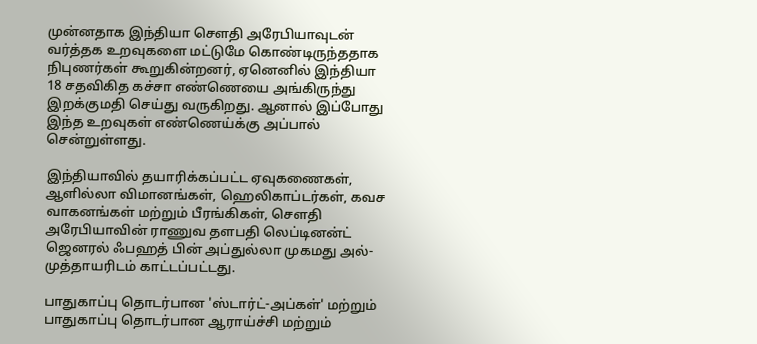முன்னதாக இந்தியா செளதி அரேபியாவுடன் வர்த்தக உறவுகளை மட்டுமே கொண்டிருந்ததாக நிபுணர்கள் கூறுகின்றனர், ஏனெனில் இந்தியா 18 சதவிகித கச்சா எண்ணெயை அங்கிருந்து இறக்குமதி செய்து வருகிறது. ஆனால் இப்போது இந்த உறவுகள் எண்ணெய்க்கு அப்பால் சென்றுள்ளது.

இந்தியாவில் தயாரிக்கப்பட்ட ஏவுகணைகள், ஆளில்லா விமானங்கள், ஹெலிகாப்டர்கள், கவச வாகனங்கள் மற்றும் பீரங்கிகள், செளதி அரேபியாவின் ராணுவ தளபதி லெப்டினன்ட் ஜெனரல் ஃபஹத் பின் அப்துல்லா முகமது அல்-முத்தாயரிடம் காட்டப்பட்டது.

பாதுகாப்பு தொடர்பான 'ஸ்டார்ட்-அப்கள்' மற்றும் பாதுகாப்பு தொடர்பான ஆராய்ச்சி மற்றும்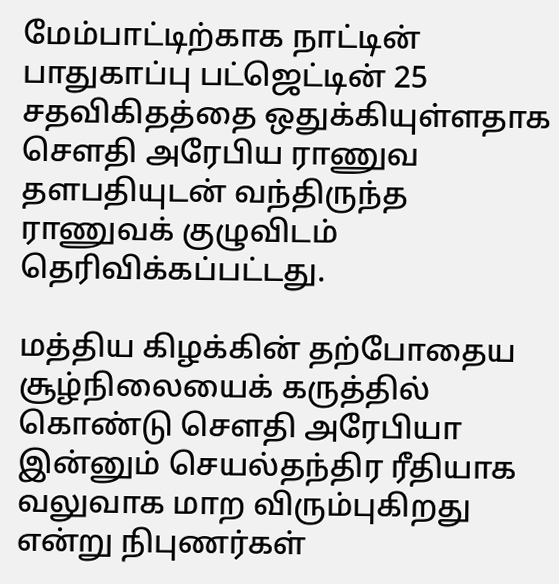மேம்பாட்டிற்காக நாட்டின் பாதுகாப்பு பட்ஜெட்டின் 25 சதவிகிதத்தை ஒதுக்கியுள்ளதாக செளதி அரேபிய ராணுவ தளபதியுடன் வந்திருந்த ராணுவக் குழுவிடம் தெரிவிக்கப்பட்டது.

மத்திய கிழக்கின் தற்போதைய சூழ்நிலையைக் கருத்தில் கொண்டு செளதி அரேபியா இன்னும் செயல்தந்திர ரீதியாக வலுவாக மாற விரும்புகிறது என்று நிபுணர்கள்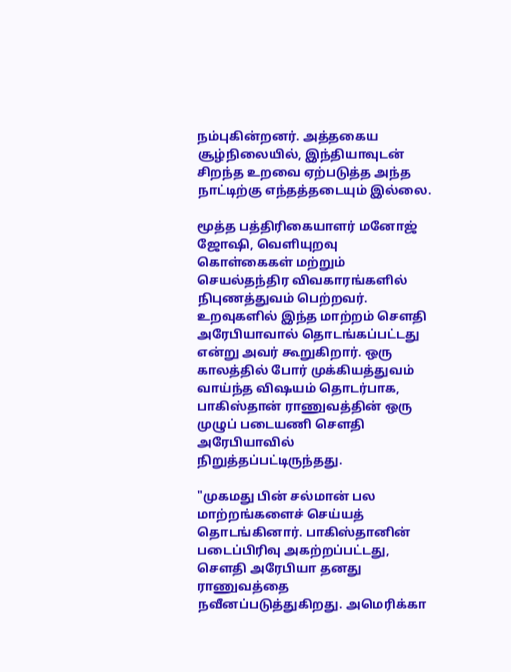நம்புகின்றனர். அத்தகைய சூழ்நிலையில், இந்தியாவுடன் சிறந்த உறவை ஏற்படுத்த அந்த நாட்டிற்கு எந்தத்தடையும் இல்லை.

மூத்த பத்திரிகையாளர் மனோஜ் ஜோஷி, வெளியுறவு கொள்கைகள் மற்றும் செயல்தந்திர விவகாரங்களில் நிபுணத்துவம் பெற்றவர். உறவுகளில் இந்த மாற்றம் செளதி அரேபியாவால் தொடங்கப்பட்டது என்று அவர் கூறுகிறார். ஒரு காலத்தில் போர் முக்கியத்துவம் வாய்ந்த விஷயம் தொடர்பாக, பாகிஸ்தான் ராணுவத்தின் ஒரு முழுப் படையணி செளதி அரேபியாவில் நிறுத்தப்பட்டிருந்தது.

"முகமது பின் சல்மான் பல மாற்றங்களைச் செய்யத் தொடங்கினார். பாகிஸ்தானின் படைப்பிரிவு அகற்றப்பட்டது, செளதி அரேபியா தனது ராணுவத்தை நவீனப்படுத்துகிறது. அமெரிக்கா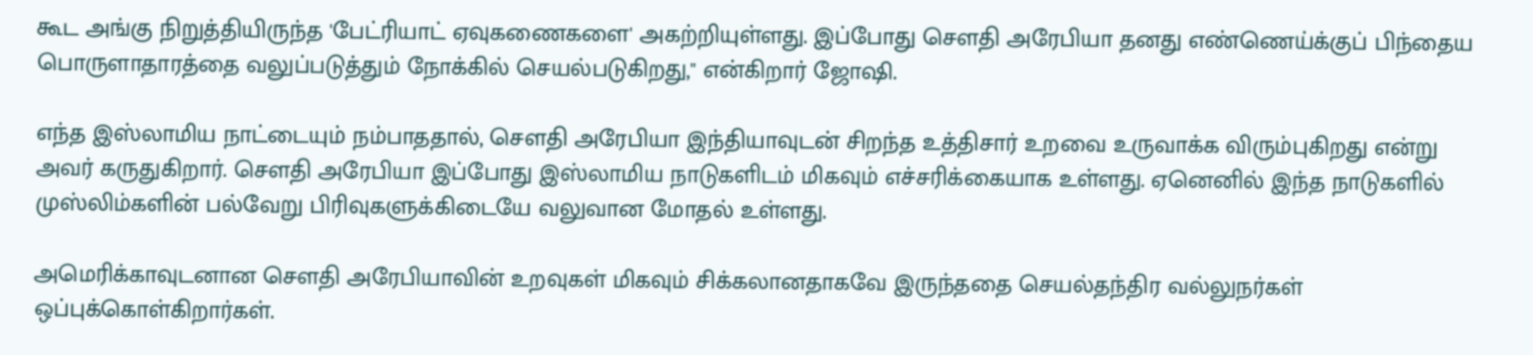கூட அங்கு நிறுத்தியிருந்த 'பேட்ரியாட் ஏவுகணைகளை' அகற்றியுள்ளது. இப்போது செளதி அரேபியா தனது எண்ணெய்க்குப் பிந்தைய பொருளாதாரத்தை வலுப்படுத்தும் நோக்கில் செயல்படுகிறது," என்கிறார் ஜோஷி.

எந்த இஸ்லாமிய நாட்டையும் நம்பாததால், செளதி அரேபியா இந்தியாவுடன் சிறந்த உத்திசார் உறவை உருவாக்க விரும்புகிறது என்று அவர் கருதுகிறார். செளதி அரேபியா இப்போது இஸ்லாமிய நாடுகளிடம் மிகவும் எச்சரிக்கையாக உள்ளது. ஏனெனில் இந்த நாடுகளில் முஸ்லிம்களின் பல்வேறு பிரிவுகளுக்கிடையே வலுவான மோதல் உள்ளது.

அமெரிக்காவுடனான செளதி அரேபியாவின் உறவுகள் மிகவும் சிக்கலானதாகவே இருந்ததை செயல்தந்திர வல்லுநர்கள் ஒப்புக்கொள்கிறார்கள்.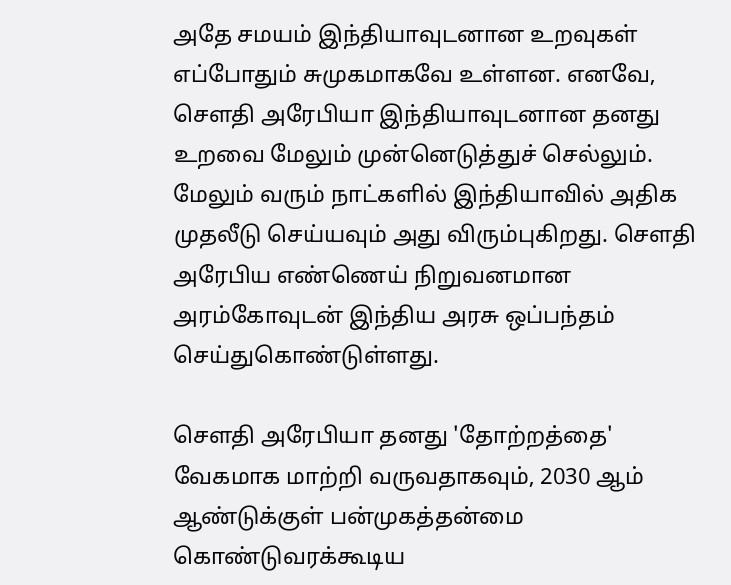அதே சமயம் இந்தியாவுடனான உறவுகள் எப்போதும் சுமுகமாகவே உள்ளன. எனவே, செளதி அரேபியா இந்தியாவுடனான தனது உறவை மேலும் முன்னெடுத்துச் செல்லும். மேலும் வரும் நாட்களில் இந்தியாவில் அதிக முதலீடு செய்யவும் அது விரும்புகிறது. செளதி அரேபிய எண்ணெய் நிறுவனமான அரம்கோவுடன் இந்திய அரசு ஒப்பந்தம் செய்துகொண்டுள்ளது.

செளதி அரேபியா தனது 'தோற்றத்தை' வேகமாக மாற்றி வருவதாகவும், 2030 ஆம் ஆண்டுக்குள் பன்முகத்தன்மை கொண்டுவரக்கூடிய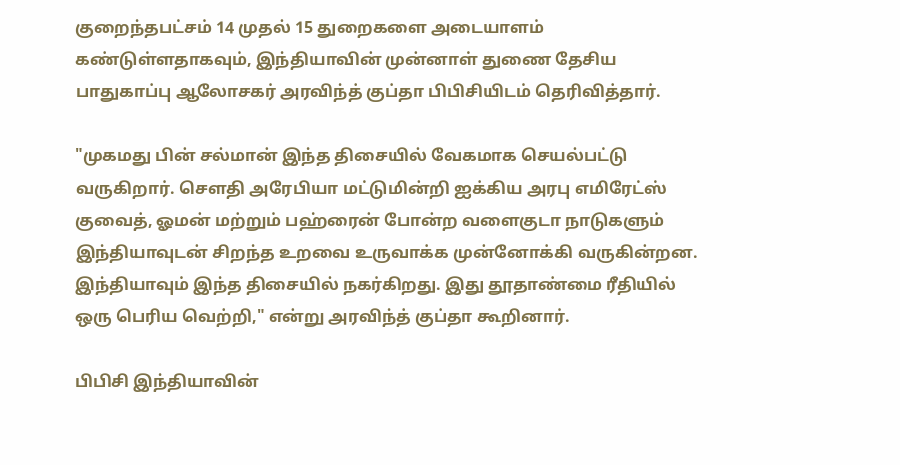குறைந்தபட்சம் 14 முதல் 15 துறைகளை அடையாளம் கண்டுள்ளதாகவும், இந்தியாவின் முன்னாள் துணை தேசிய பாதுகாப்பு ஆலோசகர் அரவிந்த் குப்தா பிபிசியிடம் தெரிவித்தார்.

"முகமது பின் சல்மான் இந்த திசையில் வேகமாக செயல்பட்டு வருகிறார். செளதி அரேபியா மட்டுமின்றி ஐக்கிய அரபு எமிரேட்ஸ் குவைத், ஓமன் மற்றும் பஹ்ரைன் போன்ற வளைகுடா நாடுகளும் இந்தியாவுடன் சிறந்த உறவை உருவாக்க முன்னோக்கி வருகின்றன. இந்தியாவும் இந்த திசையில் நகர்கிறது. இது தூதாண்மை ரீதியில் ஒரு பெரிய வெற்றி," என்று அரவிந்த் குப்தா கூறினார்.

பிபிசி இந்தியாவின்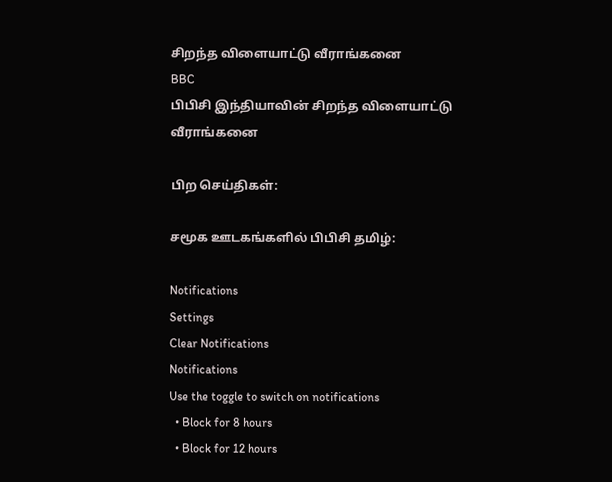சிறந்த விளையாட்டு வீராங்கனை
BBC
பிபிசி இந்தியாவின் சிறந்த விளையாட்டு வீராங்கனை

பிற செய்திகள்:

சமூக ஊடகங்களில் பிபிசி தமிழ்:

Notifications
Settings
Clear Notifications
Notifications
Use the toggle to switch on notifications
  • Block for 8 hours
  • Block for 12 hours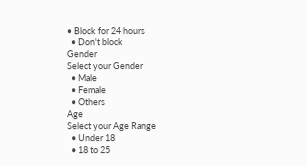• Block for 24 hours
  • Don't block
Gender
Select your Gender
  • Male
  • Female
  • Others
Age
Select your Age Range
  • Under 18
  • 18 to 25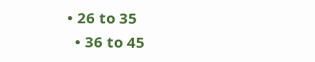• 26 to 35
  • 36 to 45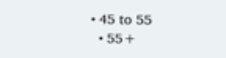• 45 to 55
  • 55+